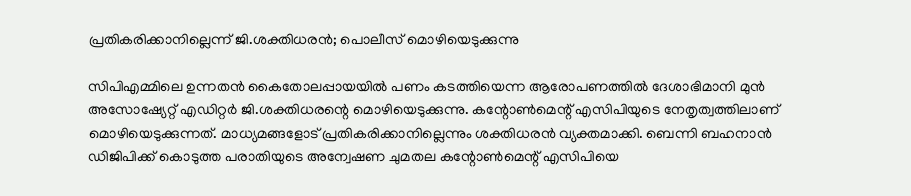പ്രതികരിക്കാനില്ലെന്ന് ജി.ശക്തിധരന്‍; പൊലീസ് മൊഴിയെടുക്കുന്നു

സിപിഎമ്മിലെ ഉന്നതന്‍ കൈതോലപ്പായയില്‍ പണം കടത്തിയെന്ന ആരോപണത്തില്‍ ദേശാഭിമാനി മുന്‍ അസോഷ്യേറ്റ് എഡിറ്റര്‍ ജി.ശക്തിധരന്റെ മൊഴിയെടുക്കുന്നു. കന്റോണ്‍മെന്റ് എസിപിയുടെ നേതൃത്വത്തിലാണ് മൊഴിയെടുക്കുന്നത്. മാധ്യമങ്ങളോട് പ്രതികരിക്കാനില്ലെന്നും ശക്തിധരന്‍ വ്യക്തമാക്കി. ബെന്നി ബഹനാന്‍ ഡിജിപിക്ക് കൊടുത്ത പരാതിയുടെ അന്വേഷണ ചുമതല കന്റോണ്‍മെന്റ് എസിപിയെ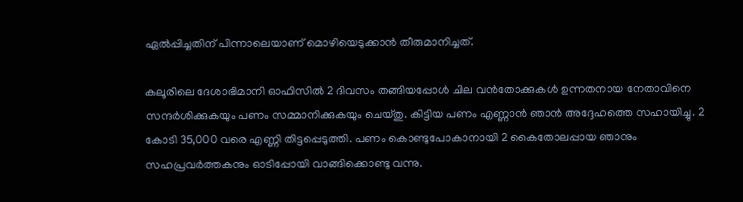ഏല്‍പ്പിച്ചതിന് പിന്നാലെയാണ് മൊഴിയെടുക്കാന്‍ തീരുമാനിച്ചത്.

കലൂരിലെ ദേശാഭിമാനി ഓഫിസില്‍ 2 ദിവസം തങ്ങിയപ്പോള്‍ ചില വന്‍തോക്കുകള്‍ ഉന്നതനായ നേതാവിനെ സന്ദര്‍ശിക്കുകയും പണം സമ്മാനിക്കുകയും ചെയ്തു. കിട്ടിയ പണം എണ്ണാന്‍ ഞാന്‍ അദ്ദേഹത്തെ സഹായിച്ചു. 2 കോടി 35,000 വരെ എണ്ണി തിട്ടപ്പെടുത്തി. പണം കൊണ്ടുപോകാനായി 2 കൈതോലപ്പായ ഞാനും സഹപ്രവര്‍ത്തകനും ഓടിപ്പോയി വാങ്ങിക്കൊണ്ടു വന്നു.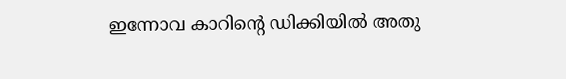ഇന്നോവ കാറിന്റെ ഡിക്കിയില്‍ അതു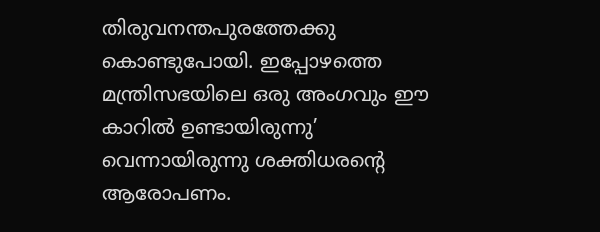തിരുവനന്തപുരത്തേക്കു കൊണ്ടുപോയി. ഇപ്പോഴത്തെ മന്ത്രിസഭയിലെ ഒരു അംഗവും ഈ കാറില്‍ ഉണ്ടായിരുന്നു’ വെന്നായിരുന്നു ശക്തിധരന്റെ ആരോപണം.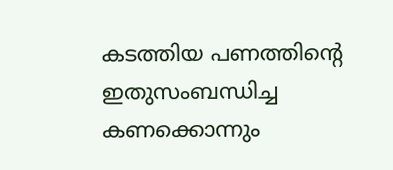കടത്തിയ പണത്തിന്റെ ഇതുസംബന്ധിച്ച കണക്കൊന്നും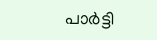പാര്‍ട്ടി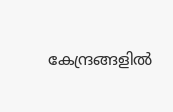കേന്ദ്രങ്ങളില്‍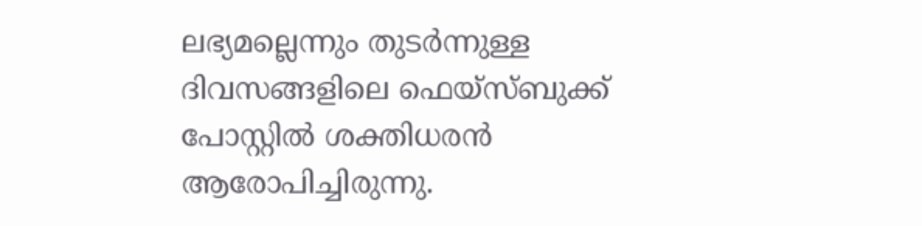ലഭ്യമല്ലെന്നും തുടര്‍ന്നുള്ള ദിവസങ്ങളിലെ ഫെയ്‌സ്ബുക്ക് പോസ്റ്റില്‍ ശക്തിധരന്‍ ആരോപിച്ചിരുന്നു.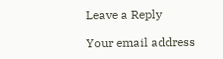Leave a Reply

Your email address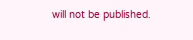will not be published.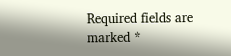Required fields are marked *